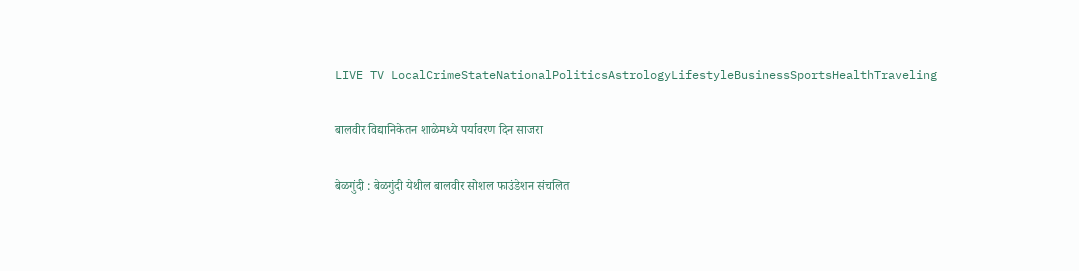LIVE TV LocalCrimeStateNationalPoliticsAstrologyLifestyleBusinessSportsHealthTraveling

बालवीर विद्यानिकेतन शाळेमध्ये पर्यावरण दिन साजरा

बेळगुंदी : बेळगुंदी येथील बालवीर सोशल फाउंडेशन संचलित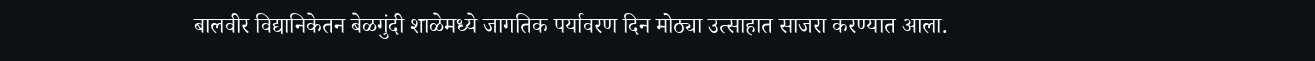बालवीर विद्यानिकेतन बेळगुंदी शाळेमध्ये जागतिक पर्यावरण दिन मोठ्या उत्साहात साजरा करण्यात आला.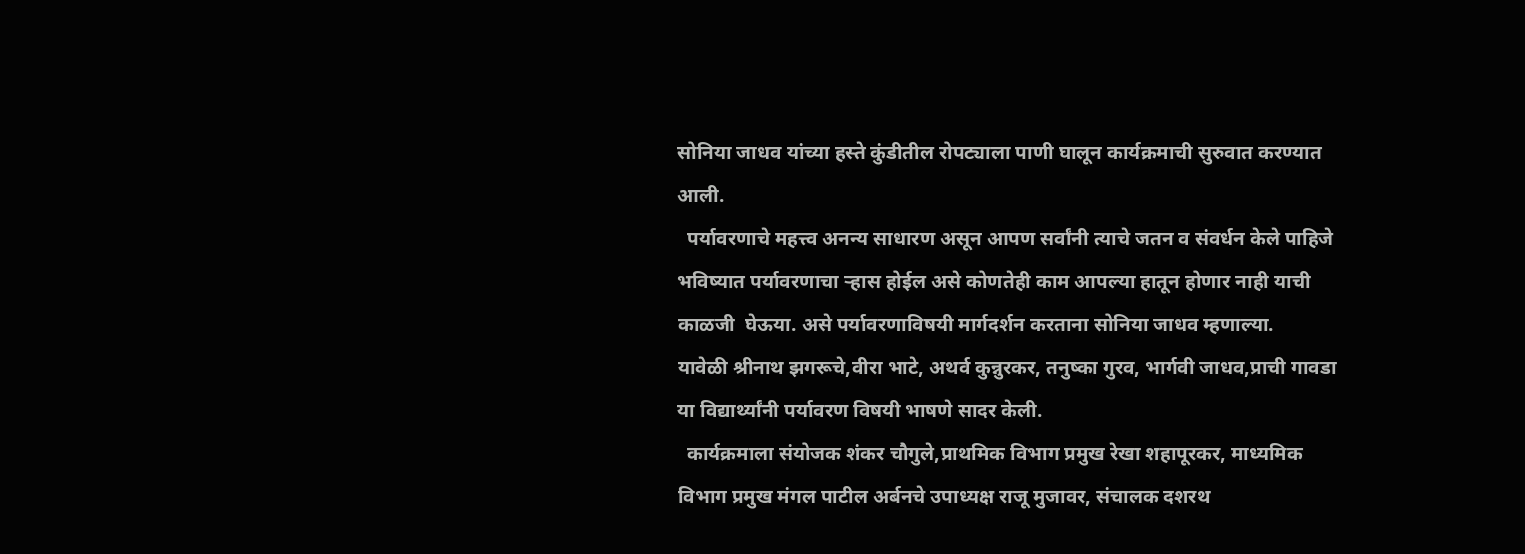सोनिया जाधव यांच्या हस्ते कुंडीतील रोपट्याला पाणी घालून कार्यक्रमाची सुरुवात करण्यात आली.
  पर्यावरणाचे महत्त्व अनन्य साधारण असून आपण सर्वांनी त्याचे जतन व संवर्धन केले पाहिजे भविष्यात पर्यावरणाचा ऱ्हास होईल असे कोणतेही काम आपल्या हातून होणार नाही याची काळजी  घेऊया. असे पर्यावरणाविषयी मार्गदर्शन करताना सोनिया जाधव म्हणाल्या.
यावेळी श्रीनाथ झगरूचे,वीरा भाटे, अथर्व कुन्नुरकर, तनुष्का गुरव, भार्गवी जाधव,प्राची गावडा या विद्यार्थ्यांनी पर्यावरण विषयी भाषणे सादर केली.
  कार्यक्रमाला संयोजक शंकर चौगुले,प्राथमिक विभाग प्रमुख रेखा शहापूरकर, माध्यमिक विभाग प्रमुख मंगल पाटील अर्बनचे उपाध्यक्ष राजू मुजावर, संचालक दशरथ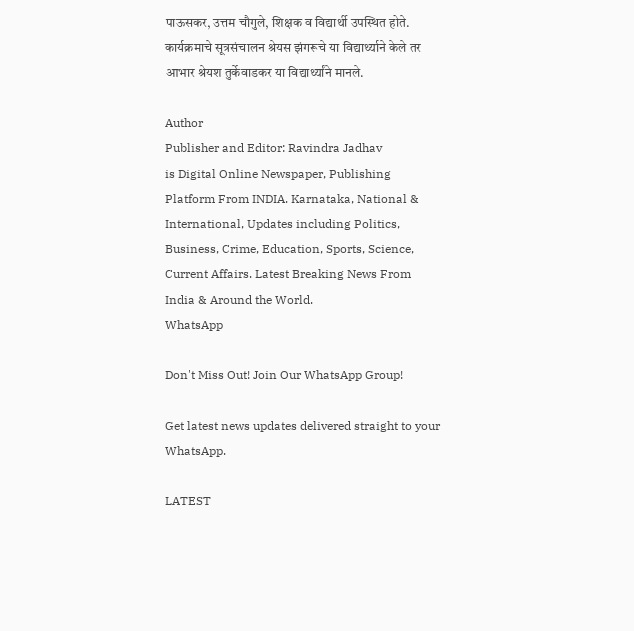पाऊसकर, उत्तम चौगुले, शिक्षक व विद्यार्थी उपस्थित होते. कार्यक्रमाचे सूत्रसंचालन श्रेयस झंगरूचे या विद्यार्थ्याने केले तर आभार श्रेयश तुर्केवाडकर या विद्यार्थ्यांने मानले.

Author
Publisher and Editor: Ravindra Jadhav
is Digital Online Newspaper, Publishing Platform From INDIA. Karnataka, National & International, Updates including Politics, Business, Crime, Education, Sports, Science, Current Affairs. Latest Breaking News From India & Around the World.
WhatsApp

Don't Miss Out! Join Our WhatsApp Group!

Get latest news updates delivered straight to your WhatsApp.

LATEST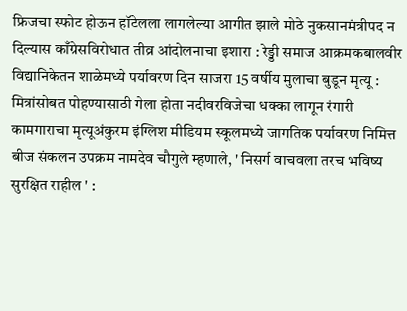फ्रिजचा स्फोट होऊन हॉटेलला लागलेल्या आगीत झाले मोठे नुकसानमंत्रीपद न दिल्यास काँग्रेसविरोधात तीव्र आंदोलनाचा इशारा : रेड्डी समाज आक्रमकबालवीर विद्यानिकेतन शाळेमध्ये पर्यावरण दिन साजरा 15 वर्षीय मुलाचा बुडून मृत्यू : मित्रांसोबत पोहण्यासाठी गेला होता नदीवरविजेचा धक्का लागून रंगारी कामगाराचा मृत्यूअंकुरम इंग्लिश मीडियम स्कूलमध्ये जागतिक पर्यावरण निमित्त बीज संकलन उपक्रम नामदेव चौगुले म्हणाले, ' निसर्ग वाचवला तरच भविष्य सुरक्षित राहील ' :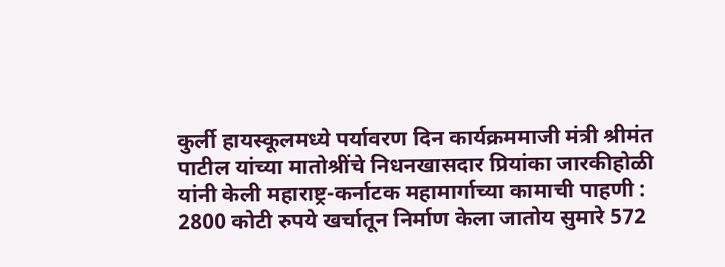कुर्ली हायस्कूलमध्ये पर्यावरण दिन कार्यक्रममाजी मंत्री श्रीमंत पाटील यांच्या मातोश्रींचे निधनखासदार प्रियांका जारकीहोळी यांनी केली महाराष्ट्र-कर्नाटक महामार्गाच्या कामाची पाहणी : 2800 कोटी रुपये खर्चातून निर्माण केला जातोय सुमारे 572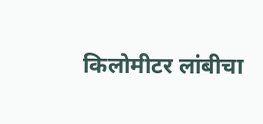किलोमीटर लांबीचा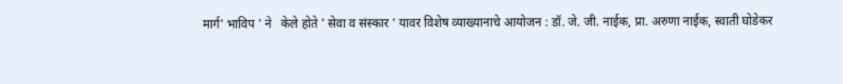मार्ग' भाविप ' ने   केले होते ' सेवा व संस्कार ' यावर विशेष व्याख्यानाचे आयोजन : डॉ. जे. जी. नाईक, प्रा. अरुणा नाईक, स्वाती घोडेकर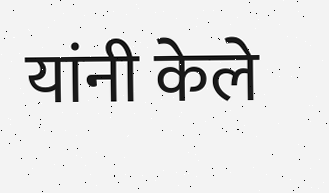यांनी केले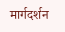मार्गदर्शन